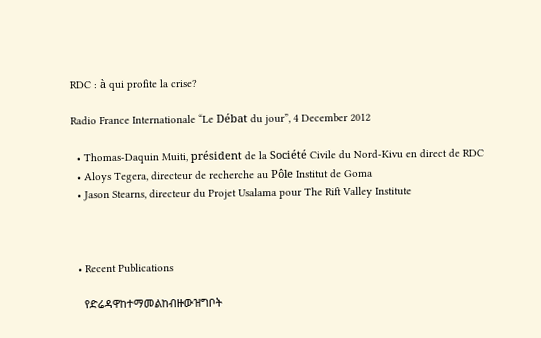RDC : à qui profite la crise?

Radio France Internationale “Le Débat du jour”, 4 December 2012

  • Thomas-Daquin Muiti, président de la Société Civile du Nord-Kivu en direct de RDC
  • Aloys Tegera, directeur de recherche au Pôle Institut de Goma
  • Jason Stearns, directeur du Projet Usalama pour The Rift Valley Institute



  • Recent Publications

    የድሬዳዋከተማመልከብዙውዝግቦት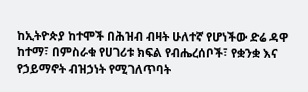ከኢትዮጵያ ከተሞች በሕዝብ ብዛት ሁለተኛ የሆነችው ድሬ ዳዋ ከተማ፣ በምስራቁ የሀገሪቱ ክፍል የብሔረሰቦች፣ የቋንቋ እና የኃይማኖት ብዝኃነት የሚገለጥባት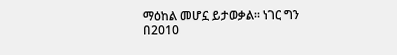ማዕከል መሆኗ ይታወቃል። ነገር ግን በ2010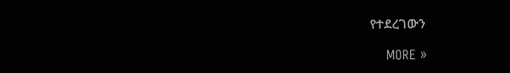የተደረገውን

    MORE »